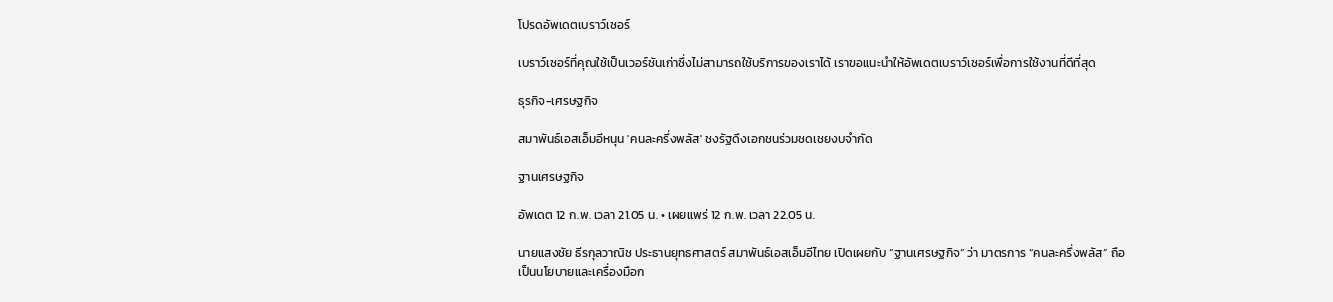โปรดอัพเดตเบราว์เซอร์

เบราว์เซอร์ที่คุณใช้เป็นเวอร์ชันเก่าซึ่งไม่สามารถใช้บริการของเราได้ เราขอแนะนำให้อัพเดตเบราว์เซอร์เพื่อการใช้งานที่ดีที่สุด

ธุรกิจ-เศรษฐกิจ

สมาพันธ์เอสเอ็มอีหนุน 'คนละครึ่งพลัส' ชงรัฐดึงเอกชนร่วมชดเชยงบจำกัด

ฐานเศรษฐกิจ

อัพเดต 12 ก.พ. เวลา 21.05 น. • เผยแพร่ 12 ก.พ. เวลา 22.05 น.

นายแสงชัย ธีรกุลวาณิช ประธานยุทธศาสตร์ สมาพันธ์เอสเอ็มอีไทย เปิดเผยกับ “ฐานเศรษฐกิจ” ว่า มาตรการ “คนละครึ่งพลัส” ถือเป็นนโยบายและเครื่องมือก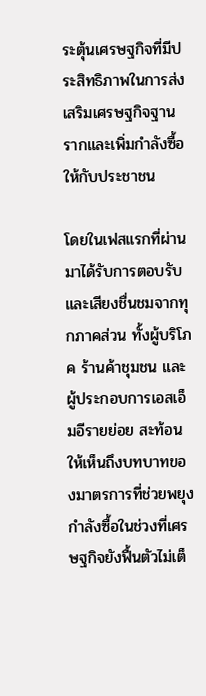ระตุ้นเศรษฐกิจที่มีประสิทธิภาพในการส่งเสริมเศรษฐกิจฐานรากและเพิ่มกำลังซื้อให้กับประชาชน

โดยในเฟสแรกที่ผ่านมาได้รับการตอบรับและเสียงชื่นชมจากทุกภาคส่วน ทั้งผู้บริโภค ร้านค้าชุมชน และผู้ประกอบการเอสเอ็มอีรายย่อย สะท้อนให้เห็นถึงบทบาทของมาตรการที่ช่วยพยุงกำลังซื้อในช่วงที่เศรษฐกิจยังฟื้นตัวไม่เต็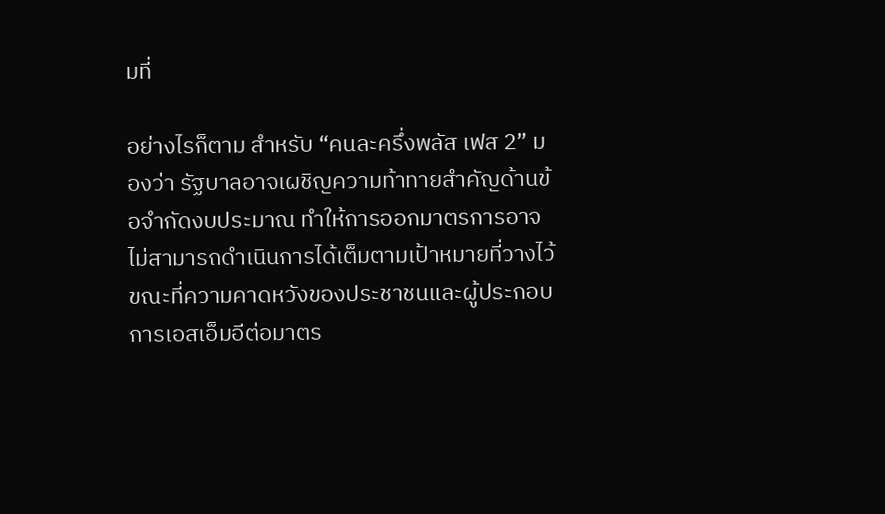มที่

อย่างไรก็ตาม สำหรับ “คนละครึ่งพลัส เฟส 2” มองว่า รัฐบาลอาจเผชิญความท้าทายสำคัญด้านข้อจำกัดงบประมาณ ทำให้การออกมาตรการอาจไม่สามารถดำเนินการได้เต็มตามเป้าหมายที่วางไว้ ขณะที่ความคาดหวังของประชาชนและผู้ประกอบการเอสเอ็มอีต่อมาตร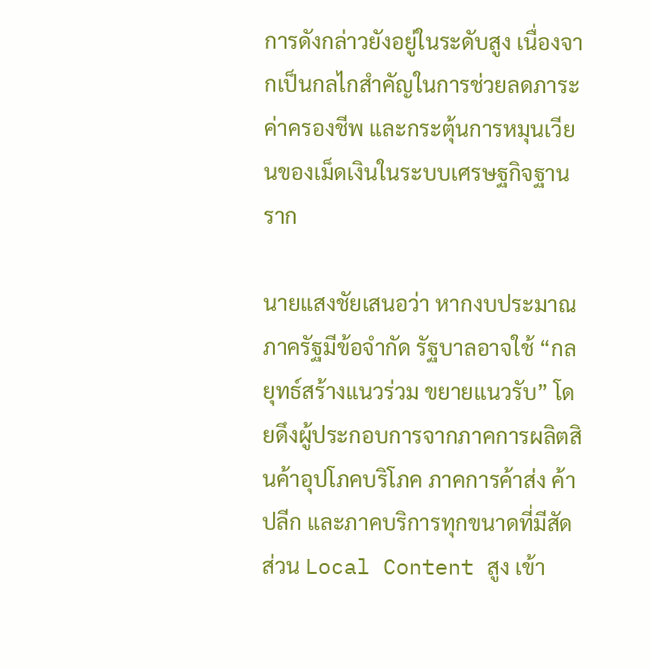การดังกล่าวยังอยู่ในระดับสูง เนื่องจากเป็นกลไกสำคัญในการช่วยลดภาระค่าครองชีพ และกระตุ้นการหมุนเวียนของเม็ดเงินในระบบเศรษฐกิจฐานราก

นายแสงชัยเสนอว่า หากงบประมาณภาครัฐมีข้อจำกัด รัฐบาลอาจใช้ “กลยุทธ์สร้างแนวร่วม ขยายแนวรับ” โดยดึงผู้ประกอบการจากภาคการผลิตสินค้าอุปโภคบริโภค ภาคการค้าส่ง ค้าปลีก และภาคบริการทุกขนาดที่มีสัดส่วน Local Content สูง เข้า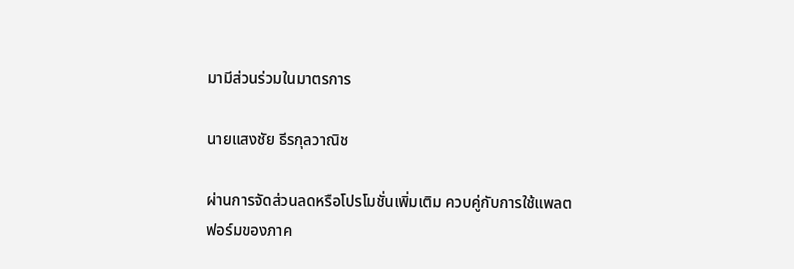มามีส่วนร่วมในมาตรการ

นายแสงชัย ธีรกุลวาณิช

ผ่านการจัดส่วนลดหรือโปรโมชั่นเพิ่มเติม ควบคู่กับการใช้แพลตฟอร์มของภาค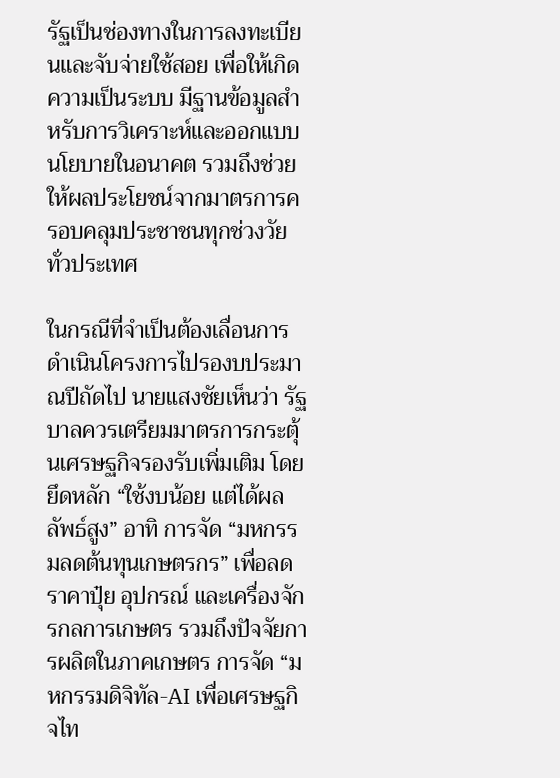รัฐเป็นช่องทางในการลงทะเบียนและจับจ่ายใช้สอย เพื่อให้เกิดความเป็นระบบ มีฐานข้อมูลสำหรับการวิเคราะห์และออกแบบนโยบายในอนาคต รวมถึงช่วยให้ผลประโยชน์จากมาตรการครอบคลุมประชาชนทุกช่วงวัยทั่วประเทศ

ในกรณีที่จำเป็นต้องเลื่อนการดำเนินโครงการไปรองบประมาณปีถัดไป นายแสงชัยเห็นว่า รัฐบาลควรเตรียมมาตรการกระตุ้นเศรษฐกิจรองรับเพิ่มเติม โดยยึดหลัก “ใช้งบน้อย แต่ได้ผลลัพธ์สูง” อาทิ การจัด “มหกรรมลดต้นทุนเกษตรกร” เพื่อลดราคาปุ๋ย อุปกรณ์ และเครื่องจักรกลการเกษตร รวมถึงปัจจัยการผลิตในภาคเกษตร การจัด “มหกรรมดิจิทัล-AI เพื่อเศรษฐกิจไท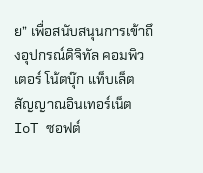ย” เพื่อสนับสนุนการเข้าถึงอุปกรณ์ดิจิทัล คอมพิวเตอร์ โน้ตบุ๊ก แท็บเล็ต สัญญาณอินเทอร์เน็ต IoT ซอฟต์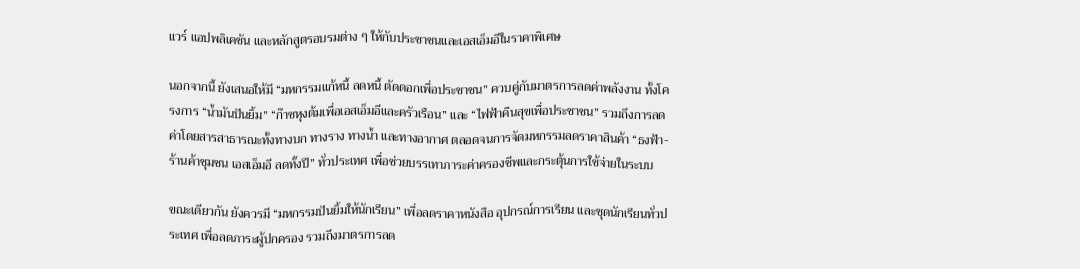แวร์ แอปพลิเคชัน และหลักสูตรอบรมต่าง ๆ ให้กับประชาชนและเอสเอ็มอีในราคาพิเศษ

นอกจากนี้ ยังเสนอให้มี “มหกรรมแก้หนี้ ลดหนี้ ตัดดอกเพื่อประชาชน” ควบคู่กับมาตรการลดค่าพลังงาน ทั้งโครงการ “น้ำมันปันยิ้ม” “ก๊าซหุงต้มเพื่อเอสเอ็มอีและครัวเรือน” และ “ไฟฟ้าคืนสุขเพื่อประชาชน” รวมถึงการลดค่าโดยสารสาธารณะทั้งทางบก ทางราง ทางน้ำ และทางอากาศ ตลอดจนการจัดมหกรรมลดราคาสินค้า “ธงฟ้า-ร้านค้าชุมชน เอสเอ็มอี ลดทั้งปี” ทั่วประเทศ เพื่อช่วยบรรเทาภาระค่าครองชีพและกระตุ้นการใช้จ่ายในระบบ

ขณะเดียวกัน ยังควรมี “มหกรรมปันยิ้มให้นักเรียน” เพื่อลดราคาหนังสือ อุปกรณ์การเรียน และชุดนักเรียนทั่วประเทศ เพื่อลดภาระผู้ปกครอง รวมถึงมาตรการลด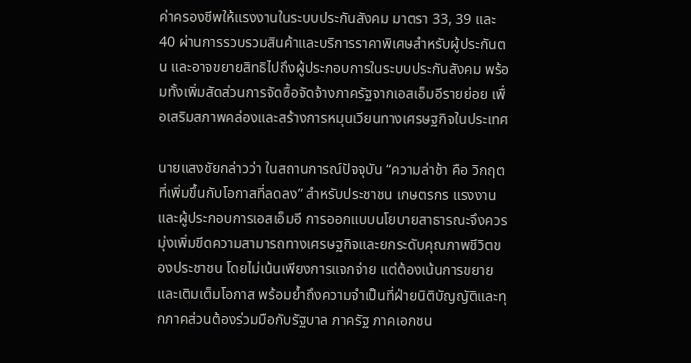ค่าครองชีพให้แรงงานในระบบประกันสังคม มาตรา 33, 39 และ 40 ผ่านการรวบรวมสินค้าและบริการราคาพิเศษสำหรับผู้ประกันตน และอาจขยายสิทธิไปถึงผู้ประกอบการในระบบประกันสังคม พร้อมทั้งเพิ่มสัดส่วนการจัดซื้อจัดจ้างภาครัฐจากเอสเอ็มอีรายย่อย เพื่อเสริมสภาพคล่องและสร้างการหมุนเวียนทางเศรษฐกิจในประเทศ

นายแสงชัยกล่าวว่า ในสถานการณ์ปัจจุบัน “ความล่าช้า คือ วิกฤตที่เพิ่มขึ้นกับโอกาสที่ลดลง” สำหรับประชาชน เกษตรกร แรงงาน และผู้ประกอบการเอสเอ็มอี การออกแบบนโยบายสาธารณะจึงควรมุ่งเพิ่มขีดความสามารถทางเศรษฐกิจและยกระดับคุณภาพชีวิตของประชาชน โดยไม่เน้นเพียงการแจกจ่าย แต่ต้องเน้นการขยายและเติมเต็มโอกาส พร้อมย้ำถึงความจำเป็นที่ฝ่ายนิติบัญญัติและทุกภาคส่วนต้องร่วมมือกับรัฐบาล ภาครัฐ ภาคเอกชน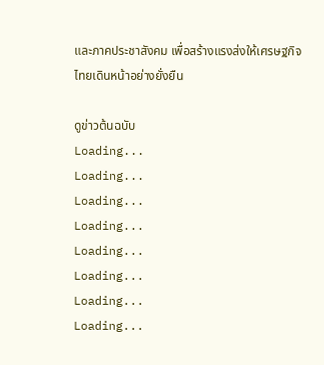และภาคประชาสังคม เพื่อสร้างแรงส่งให้เศรษฐกิจไทยเดินหน้าอย่างยั่งยืน

ดูข่าวต้นฉบับ
Loading...
Loading...
Loading...
Loading...
Loading...
Loading...
Loading...
Loading...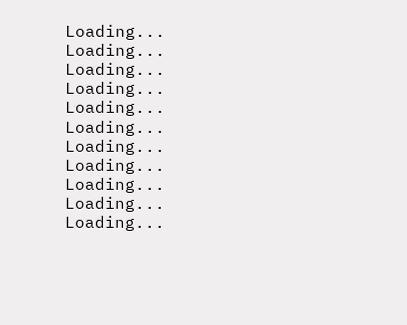Loading...
Loading...
Loading...
Loading...
Loading...
Loading...
Loading...
Loading...
Loading...
Loading...
Loading...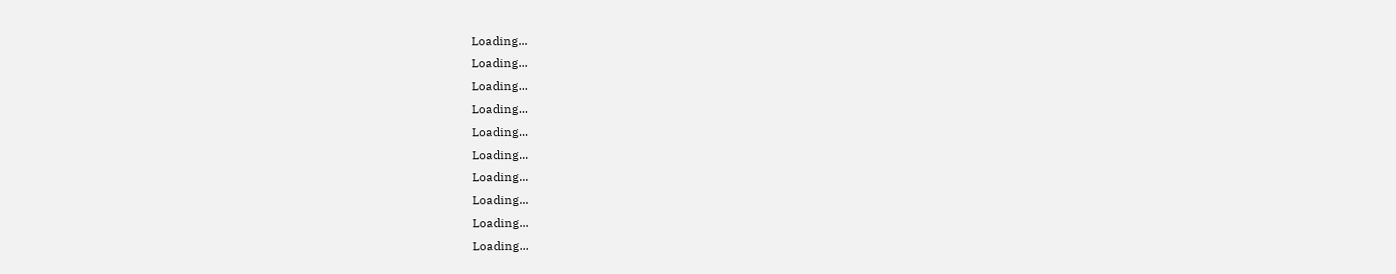Loading...
Loading...
Loading...
Loading...
Loading...
Loading...
Loading...
Loading...
Loading...
Loading...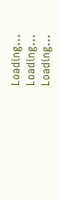Loading...
Loading...
Loading...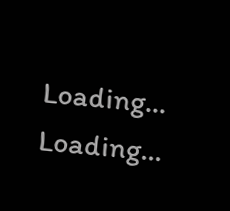Loading...
Loading...